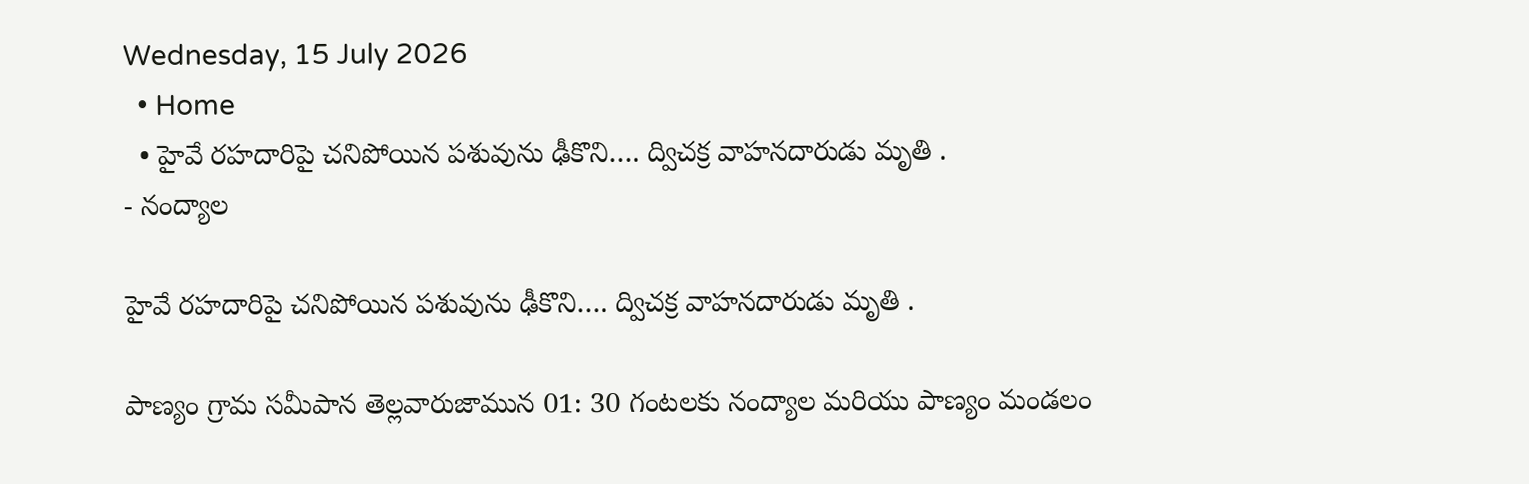Wednesday, 15 July 2026
  • Home
  • హైవే రహదారిపై చనిపోయిన పశువును ఢీకొని…. ద్విచక్ర వాహనదారుడు మృతి .
- నంద్యాల

హైవే రహదారిపై చనిపోయిన పశువును ఢీకొని…. ద్విచక్ర వాహనదారుడు మృతి .

పాణ్యం గ్రామ సమీపాన తెల్లవారుజామున 01: 30 గంటలకు నంద్యాల మరియు పాణ్యం మండలం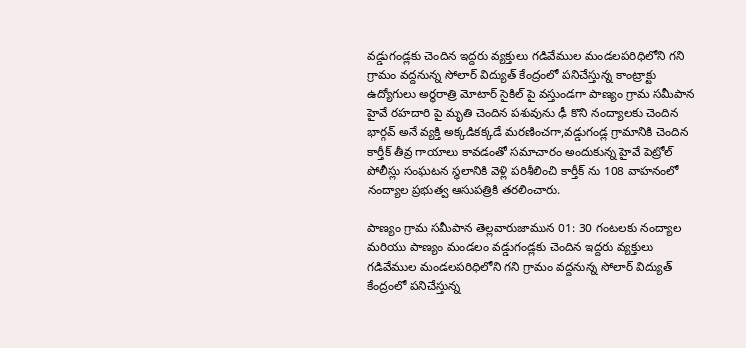వడ్డుగండ్లకు చెందిన ఇద్దరు వ్యక్తులు గడివేముల మండలపరిధిలోని గని గ్రామం వద్దనున్న సోలార్ విద్యుత్ కేంద్రంలో పనిచేస్తున్న కాంట్రాక్టు ఉద్యోగులు అర్థరాత్రి మోటార్ సైకిల్ పై వస్తుండగా పాణ్యం గ్రామ సమీపాన హైవే రహదారి పై మృతి చెందిన పశువును ఢీ కొని నంద్యాలకు చెందిన భార్గవ్ అనే వ్యక్తి అక్కడికక్కడే మరణించగా,వడ్డుగండ్ల గ్రామానికి చెందిన కార్తీక్ తీవ్ర గాయాలు కావడంతో సమాచారం అందుకున్న హైవే పెట్రోల్ పోలీస్లు సంఘటన స్థలానికి వెళ్లి పరిశీలించి కార్తీక్ ను 108 వాహనంలో నంద్యాల ప్రభుత్వ ఆసుపత్రికి తరలించారు.

పాణ్యం గ్రామ సమీపాన తెల్లవారుజామున 01: 30 గంటలకు నంద్యాల మరియు పాణ్యం మండలం వడ్డుగండ్లకు చెందిన ఇద్దరు వ్యక్తులు గడివేముల మండలపరిధిలోని గని గ్రామం వద్దనున్న సోలార్ విద్యుత్ కేంద్రంలో పనిచేస్తున్న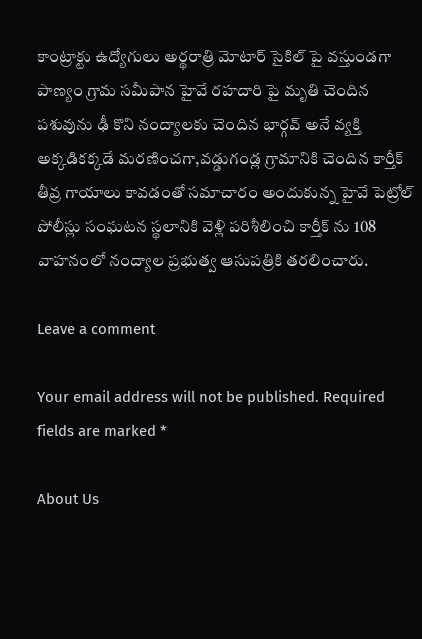కాంట్రాక్టు ఉద్యోగులు అర్థరాత్రి మోటార్ సైకిల్ పై వస్తుండగా పాణ్యం గ్రామ సమీపాన హైవే రహదారి పై మృతి చెందిన పశువును ఢీ కొని నంద్యాలకు చెందిన భార్గవ్ అనే వ్యక్తి అక్కడికక్కడే మరణించగా,వడ్డుగండ్ల గ్రామానికి చెందిన కార్తీక్ తీవ్ర గాయాలు కావడంతో సమాచారం అందుకున్న హైవే పెట్రోల్ పోలీస్లు సంఘటన స్థలానికి వెళ్లి పరిశీలించి కార్తీక్ ను 108 వాహనంలో నంద్యాల ప్రభుత్వ ఆసుపత్రికి తరలించారు.

Leave a comment

Your email address will not be published. Required fields are marked *

About Us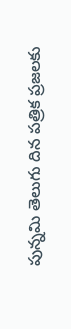పున్నమి తెలుగు దిన పత్రిక ప్రజలకు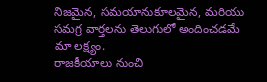నిజమైన, సమయానుకూలమైన, మరియు సమగ్ర వార్తలను తెలుగులో అందించడమే మా లక్ష్యం.
రాజకీయాలు నుంచి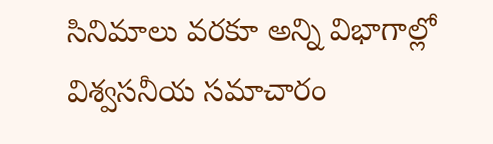సినిమాలు వరకూ అన్ని విభాగాల్లో విశ్వసనీయ సమాచారం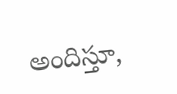అందిస్తూ,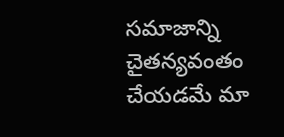సమాజాన్ని చైతన్యవంతం చేయడమే మా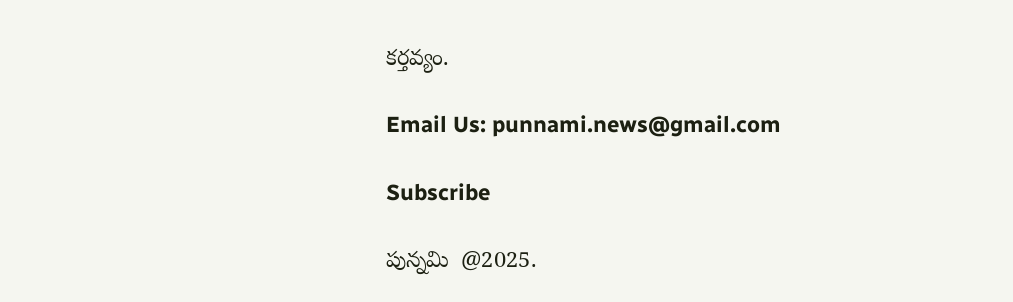కర్తవ్యం.

Email Us: punnami.news@gmail.com

Subscribe

పున్నమి  @2025.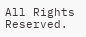All Rights Reserved.